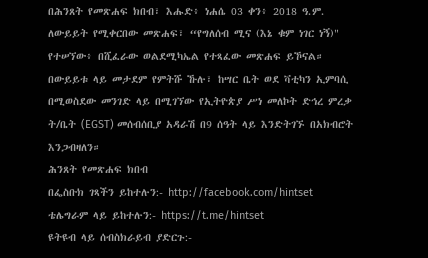በሕንጸት የመጽሐፍ ክበብ፣ እሑድ፥ ነሐሴ 03 ቀን፥ 2018 ዓ.ም. ለውይይት የሚቀርበው መጽሐፍ፣ “የግለሰብ ሚና (እኔ ቁም ነገር ነኝ)" የተሠኘው፥ በሺፈራው ወልደሚካኤል የተጻፈው መጽሐፍ ይኾናል። በውይይቱ ላይ መታደም የምትሹ ኹሉ፣ ከሣር ቤት ወደ ቫቲካን ኢምባሲ በሚወስደው መንገድ ላይ በሚገኘው የኢትዮጵያ ሥነ መለኮት ድኅረ ምረቃ ት/ቤት (EGST) መሰብሰቢያ አዳራሽ በ9 ሰዓት ላይ እንድትገኙ በአክብሮት እንጋብዛለን።
ሕንጸት የመጽሐፍ ክበብ
በፌስቡክ ገጻችን ይከተሉን:- http://facebook.com/hintset
ቴሌግራም ላይ ይከተሉን:- https://t.me/hintset
ዩትዩብ ላይ ሰብስክራይብ ያድርጉ:-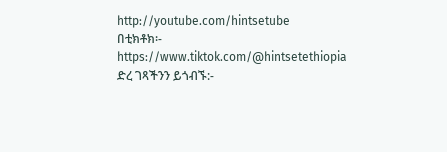http://youtube.com/hintsetube
በቲክቶክ፡- https://www.tiktok.com/@hintsetethiopia
ድረ ገጻችንን ይጎብኙ:-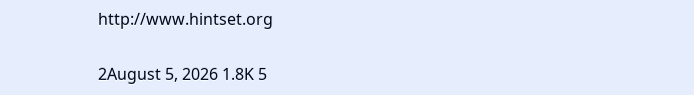http://www.hintset.org

2August 5, 2026 1.8K 5